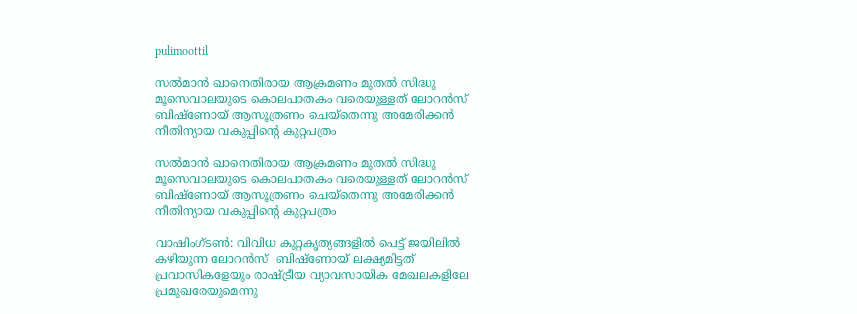pulimoottil

സല്‍മാന്‍ ഖാനെതിരായ ആക്രമണം മുതല്‍ സിദ്ധു മൂസെവാലയുടെ കൊലപാതകം വരെയുള്ളത് ലോറന്‍സ് ബിഷ്‌ണോയ് ആസൂത്രണം ചെയ്‌തെന്നു അമേരിക്കന്‍ നീതിന്യായ വകുപ്പിന്റെ കുറ്റപത്രം

സല്‍മാന്‍ ഖാനെതിരായ ആക്രമണം മുതല്‍ സിദ്ധു മൂസെവാലയുടെ കൊലപാതകം വരെയുള്ളത് ലോറന്‍സ് ബിഷ്‌ണോയ് ആസൂത്രണം ചെയ്‌തെന്നു അമേരിക്കന്‍ നീതിന്യായ വകുപ്പിന്റെ കുറ്റപത്രം

വാഷിംഗ്ടണ്‍: വിവിധ കുറ്റകൃത്യങ്ങളില്‍ പെട്ട് ജയിലില്‍ കഴിയുന്ന ലോറന്‍സ്  ബിഷ്‌ണോയ് ലക്ഷ്യമിട്ടത് പ്രവാസികളേയും രാഷ്ട്രീയ വ്യാവസായിക മേഖലകളിലേ പ്രമുഖരേയുമെന്നു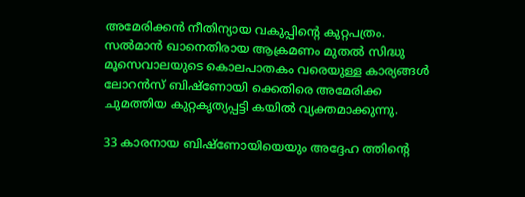അമേരിക്കന്‍ നീതിന്യായ വകുപ്പിന്റെ കുറ്റപത്രം. സല്‍മാന്‍ ഖാനെതിരായ ആക്രമണം മുതല്‍ സിദ്ധു മൂസെവാലയുടെ കൊലപാതകം വരെയുള്ള കാര്യങ്ങള്‍ ലോറന്‍സ് ബിഷ്ണോയി ക്കെതിരെ അമേരിക്ക ചുമത്തിയ കുറ്റകൃത്യപ്പട്ടി കയില്‍ വ്യക്തമാക്കുന്നു.

33 കാരനായ ബിഷ്ണോയിയെയും അദ്ദേഹ ത്തിന്റെ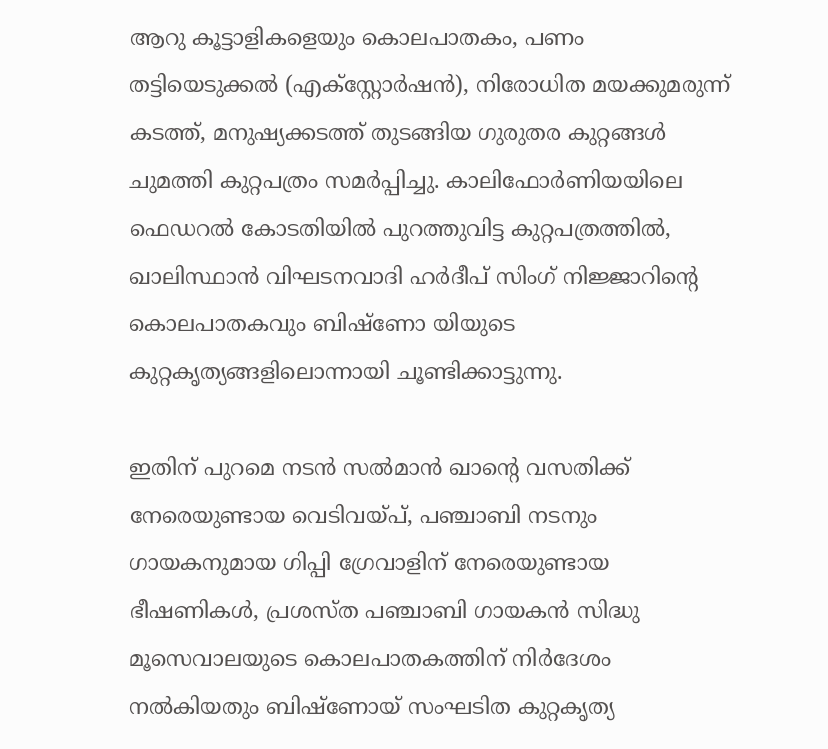ആറു കൂട്ടാളികളെയും കൊലപാതകം, പണം തട്ടിയെടുക്കല്‍ (എക്‌സ്റ്റോര്‍ഷന്‍), നിരോധിത മയക്കുമരുന്ന് കടത്ത്, മനുഷ്യക്കടത്ത് തുടങ്ങിയ ഗുരുതര കുറ്റങ്ങള്‍ ചുമത്തി കുറ്റപത്രം സമര്‍പ്പിച്ചു. കാലിഫോര്‍ണിയയിലെ ഫെഡറല്‍ കോടതിയില്‍ പുറത്തുവിട്ട കുറ്റപത്രത്തില്‍, ഖാലിസ്ഥാന്‍ വിഘടനവാദി ഹര്‍ദീപ് സിംഗ് നിജ്ജാറിന്റെ കൊലപാതകവും ബിഷ്ണോ യിയുടെ കുറ്റകൃത്യങ്ങളിലൊന്നായി ചൂണ്ടിക്കാട്ടുന്നു.

ഇതിന് പുറമെ നടന്‍ സല്‍മാന്‍ ഖാന്റെ വസതിക്ക് നേരെയുണ്ടായ വെടിവയ്പ്, പഞ്ചാബി നടനും ഗായകനുമായ ഗിപ്പി ഗ്രേവാളിന് നേരെയുണ്ടായ ഭീഷണികള്‍, പ്രശസ്ത പഞ്ചാബി ഗായകന്‍ സിദ്ധു മൂസെവാലയുടെ കൊലപാതകത്തിന് നിര്‍ദേശം നല്‍കിയതും ബിഷ്ണോയ് സംഘടിത കുറ്റകൃത്യ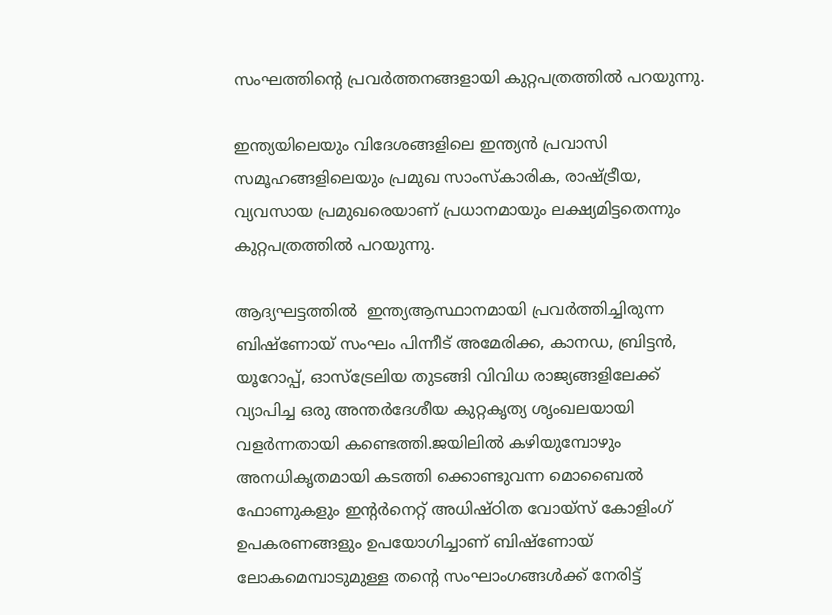സംഘത്തിന്റെ പ്രവര്‍ത്തനങ്ങളായി കുറ്റപത്രത്തില്‍ പറയുന്നു.

ഇന്ത്യയിലെയും വിദേശങ്ങളിലെ ഇന്ത്യന്‍ പ്രവാസി സമൂഹങ്ങളിലെയും പ്രമുഖ സാംസ്‌കാരിക, രാഷ്ട്രീയ, വ്യവസായ പ്രമുഖരെയാണ് പ്രധാനമായും ലക്ഷ്യമിട്ടതെന്നും കുറ്റപത്രത്തില്‍ പറയുന്നു.

ആദ്യഘട്ടത്തില്‍  ഇന്ത്യആസ്ഥാനമായി പ്രവര്‍ത്തിച്ചിരുന്ന ബിഷ്ണോയ് സംഘം പിന്നീട് അമേരിക്ക, കാനഡ, ബ്രിട്ടന്‍, യൂറോപ്പ്, ഓസ്‌ട്രേലിയ തുടങ്ങി വിവിധ രാജ്യങ്ങളിലേക്ക് വ്യാപിച്ച ഒരു അന്തര്‍ദേശീയ കുറ്റകൃത്യ ശൃംഖലയായി വളര്‍ന്നതായി കണ്ടെത്തി.ജയിലില്‍ കഴിയുമ്പോഴും അനധികൃതമായി കടത്തി ക്കൊണ്ടുവന്ന മൊബൈല്‍ ഫോണുകളും ഇന്റര്‍നെറ്റ് അധിഷ്ഠിത വോയ്‌സ് കോളിംഗ്  ഉപകരണങ്ങളും ഉപയോഗിച്ചാണ് ബിഷ്ണോയ് ലോകമെമ്പാടുമുള്ള തന്റെ സംഘാംഗങ്ങള്‍ക്ക് നേരിട്ട്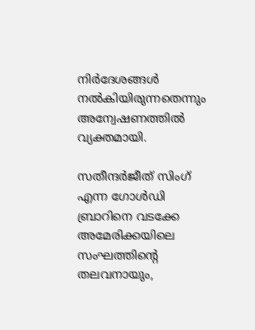നിര്‍ദേശങ്ങള്‍ നല്‍കിയിരുന്നതെന്നും അന്വേഷണത്തില്‍ വ്യക്തമായി.

സതീന്ദര്‍ജീത് സിംഗ്  എന്ന ഗോള്‍ഡി ബ്രാറിനെ വടക്കേ അമേരിക്കയിലെ സംഘത്തിന്റെ തലവനായും,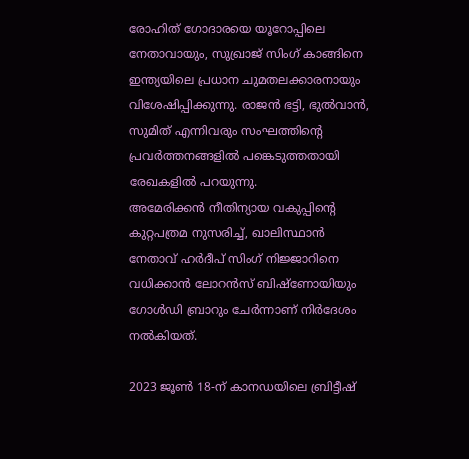രോഹിത് ഗോദാരയെ യൂറോപ്പിലെ നേതാവായും, സുഖ്രാജ് സിംഗ് കാങ്ങിനെ ഇന്ത്യയിലെ പ്രധാന ചുമതലക്കാരനായും വിശേഷിപ്പിക്കുന്നു. രാജന്‍ ഭട്ടി, ഭുല്‍വാന്‍, സുമിത് എന്നിവരും സംഘത്തിന്റെ പ്രവര്‍ത്തനങ്ങളില്‍ പങ്കെടുത്തതായി രേഖകളില്‍ പറയുന്നു.
അമേരിക്കന്‍ നീതിന്യായ വകുപ്പിന്റെ കുറ്റപത്രമ നുസരിച്ച്, ഖാലിസ്ഥാന്‍ നേതാവ് ഹര്‍ദീപ് സിംഗ് നിജ്ജാറിനെ വധിക്കാന്‍ ലോറന്‍സ് ബിഷ്ണോയിയും ഗോള്‍ഡി ബ്രാറും ചേര്‍ന്നാണ് നിര്‍ദേശം നല്‍കിയത്.

2023 ജൂണ്‍ 18-ന് കാനഡയിലെ ബ്രിട്ടീഷ്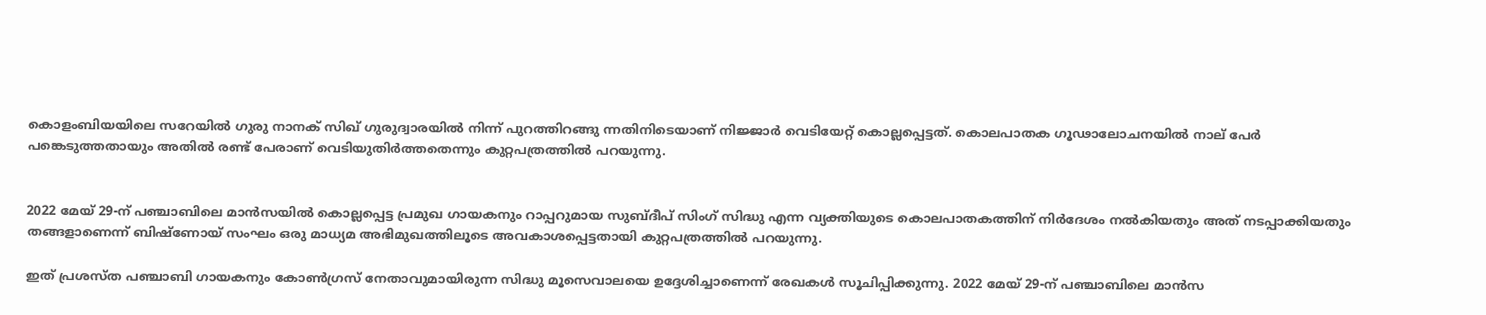കൊളംബിയയിലെ സറേയില്‍ ഗുരു നാനക് സിഖ് ഗുരുദ്വാരയില്‍ നിന്ന് പുറത്തിറങ്ങു ന്നതിനിടെയാണ് നിജ്ജാര്‍ വെടിയേറ്റ് കൊല്ലപ്പെട്ടത്. കൊലപാതക ഗൂഢാലോചനയില്‍ നാല് പേര്‍ പങ്കെടുത്തതായും അതില്‍ രണ്ട് പേരാണ് വെടിയുതിര്‍ത്തതെന്നും കുറ്റപത്രത്തില്‍ പറയുന്നു.


2022 മേയ് 29-ന് പഞ്ചാബിലെ മാന്‍സയില്‍ കൊല്ലപ്പെട്ട പ്രമുഖ ഗായകനും റാപ്പറുമായ സുബ്ദീപ് സിംഗ് സിദ്ധു എന്ന വ്യക്തിയുടെ കൊലപാതകത്തിന് നിര്‍ദേശം നല്‍കിയതും അത് നടപ്പാക്കിയതും തങ്ങളാണെന്ന് ബിഷ്ണോയ് സംഘം ഒരു മാധ്യമ അഭിമുഖത്തിലൂടെ അവകാശപ്പെട്ടതായി കുറ്റപത്രത്തില്‍ പറയുന്നു.

ഇത് പ്രശസ്ത പഞ്ചാബി ഗായകനും കോണ്‍ഗ്രസ് നേതാവുമായിരുന്ന സിദ്ധു മൂസെവാലയെ ഉദ്ദേശിച്ചാണെന്ന് രേഖകള്‍ സൂചിപ്പിക്കുന്നു. 2022 മേയ് 29-ന് പഞ്ചാബിലെ മാന്‍സ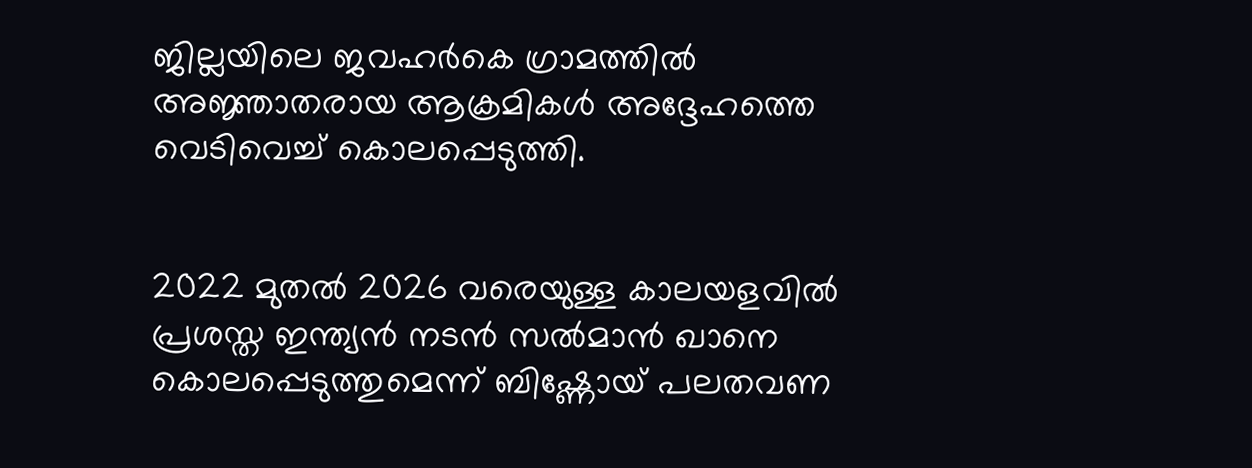ജില്ലയിലെ ജവഹര്‍കെ ഗ്രാമത്തില്‍ അജ്ഞാതരായ ആക്രമികള്‍ അദ്ദേഹത്തെ വെടിവെച്ച് കൊലപ്പെടുത്തി.


2022 മുതല്‍ 2026 വരെയുള്ള കാലയളവില്‍ പ്രശസ്ത ഇന്ത്യന്‍ നടന്‍ സല്‍മാന്‍ ഖാനെ കൊലപ്പെടുത്തുമെന്ന് ബിഷ്ണോയ് പലതവണ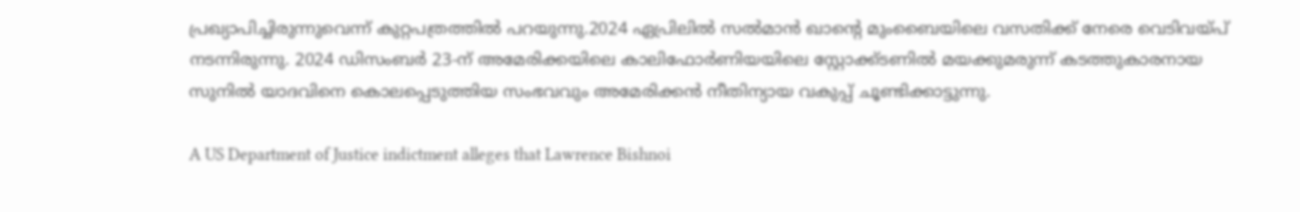പ്രഖ്യാപിച്ചിരുന്നുവെന്ന് കുറ്റപത്രത്തില്‍ പറയുന്നു.2024 ഏപ്രിലില്‍ സല്‍മാന്‍ ഖാന്റെ മുംബൈയിലെ വസതിക്ക് നേരെ വെടിവയ്പ് നടന്നിരുന്നു. 2024 ഡിസംബര്‍ 23-ന് അമേരിക്കയിലെ കാലിഫോര്‍ണിയയിലെ സ്റ്റോക്ക്ടണില്‍ മയക്കുമരുന്ന് കടത്തുകാരനായ സുനില്‍ യാദവിനെ കൊലപ്പെടുത്തിയ സംഭവവും അമേരിക്കന്‍ നീതിന്യായ വകുപ്പ് ചൂണ്ടിക്കാട്ടുന്നു.

A US Department of Justice indictment alleges that Lawrence Bishnoi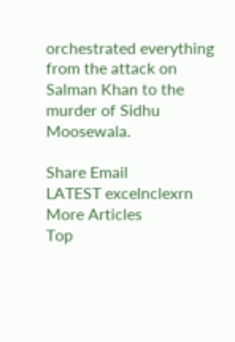orchestrated everything from the attack on Salman Khan to the murder of Sidhu Moosewala.

Share Email
LATEST excelnclexrn
More Articles
Top